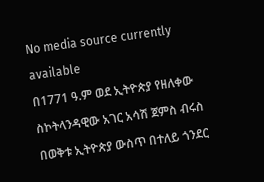No media source currently available
በ1771 ዓ.ም ወደ ኢትዮጵያ የዘለቀው ስኮትላንዳዊው አገር አሳሽ ጀምስ ብሩስ በወቅቱ ኢትዮጵያ ውስጥ በተለይ ጎንደር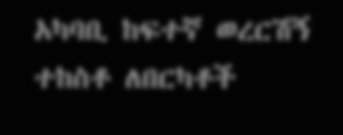አካባቢ ከፍተኛ ወረርሽኝ ተከስቶ ለበርካቶች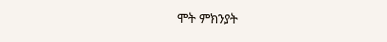ሞት ምክንያት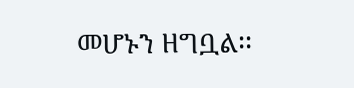መሆኑን ዘግቧል፡፡